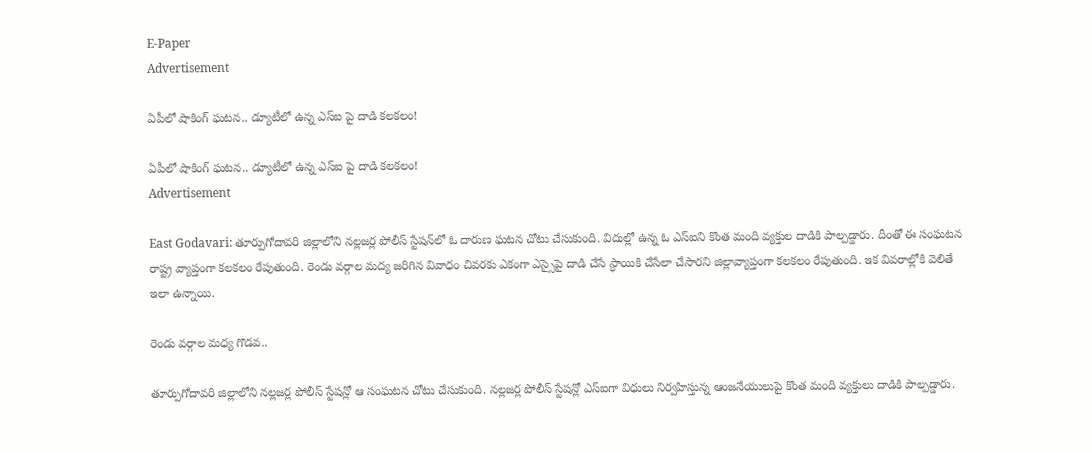E-Paper
Advertisement

ఏపీలో షాకింగ్ ఘటన.. డ్యూటీలో ఉన్న ఎస్ఐ పై దాడి కలకలం!

ఏపీలో షాకింగ్ ఘటన.. డ్యూటీలో ఉన్న ఎస్ఐ పై దాడి కలకలం!
Advertisement

East Godavari: తూర్పుగోదావరి జిల్లాలోని నల్లజర్ల పోలీస్ స్టేషన్‌లో ఓ దారుణ ఘటన చోటు చేసుకుంది. విదుల్లో ఉన్న ఓ ఎస్ఐని కొంత మంది వ్యక్తుల దాడికి పాల్పడ్డారు. దీంతో ఈ సంఘటన రాష్ట్ర వ్యాప్తంగా కలకలం రేపుతుంది. రెండు వర్గాల మద్య జరిగిన వివాధం చివరకు ఎకంగా ఎస్సైపై దాడి చేసే స్ధాయికి చేసేలా చేసారని జిల్లావ్యాప్తంగా కలకలం రేపుతుంది. ఇక వివరాల్లోకి వెలితే ఇలా ఉన్నాయి.

రెండు వర్గాల మధ్య గొడవ..

తూర్పుగోదావరి జిల్లాలోని నల్లజర్ల పోలీస్ స్టేషన్లో ఆ సంఘటన చోటు చేసుకుంది. నల్లజర్ల పోలీస్ స్టేషన్లో ఎస్ఐగా విధులు నిర్వహిస్తున్న ఆంజనేయులుపై కొంత మంది వ్యక్తులు దాడికి పాల్పడ్డారు.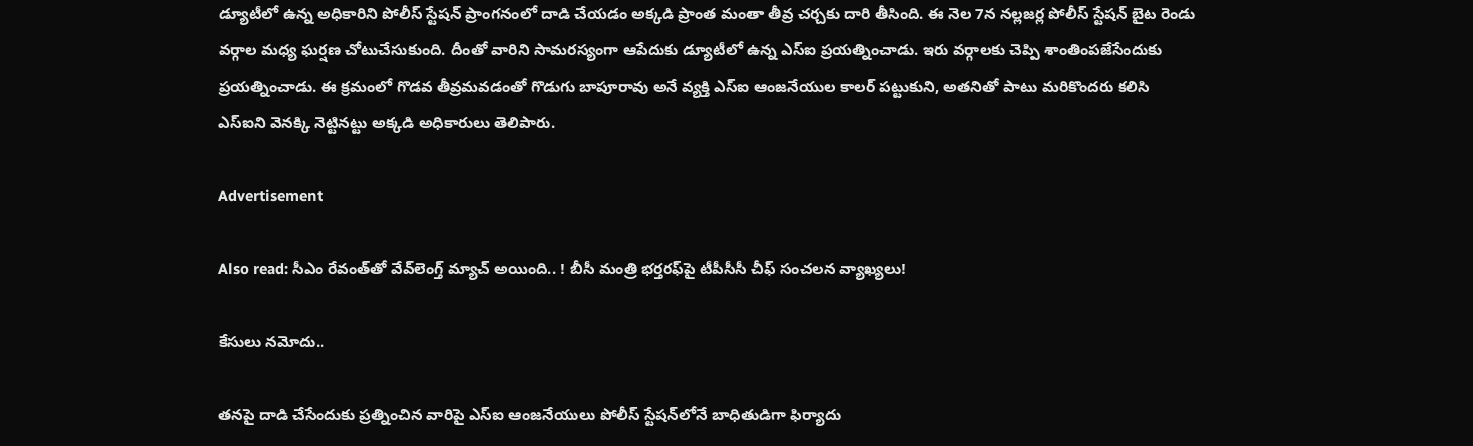డ్యూటీలో ఉన్న అధికారిని పోలీస్ స్టేషన్ ప్రాంగనంలో దాడి చేయడం అక్కడి ప్రాంత మంతా తీవ్ర చర్చకు దారి తీసింది. ఈ నెల 7న నల్లజర్ల పోలీస్ స్టేషన్ బైట రెండు వర్గాల మధ్య ఘర్షణ చోటుచేసుకుంది. దీంతో వారిని సామరస్యంగా ఆపేదుకు డ్యూటీలో ఉన్న ఎస్ఐ ప్రయత్నించాడు. ఇరు వర్గాలకు చెప్పి శాంతింపజేసేందుకు ప్రయత్నించాడు. ఈ క్రమంలో గొడవ తీవ్రమవడంతో గొడుగు బాపూరావు అనే వ్యక్తి ఎస్ఐ ఆంజనేయుల కాలర్ పట్టుకుని, అతనితో పాటు మరికొందరు కలిసి ఎస్ఐని వెనక్కి నెట్టినట్టు అక్కడి అధికారులు తెలిపారు.

Advertisement

Also read: సీఎం రేవంత్‌తో వేవ్‌లెంగ్త్ మ్యాచ్ అయింది.. ! బీసీ మంత్రి భర్తరఫ్‌పై టీపీసీసీ చీఫ్ సంచలన వ్యాఖ్యలు!

కేసులు నమోదు..

తనపై దాడి చేసేందుకు ప్రత్నించిన వారిపై ఎస్ఐ ఆంజనేయులు పోలీస్ స్టేషన్‌లోనే బాధితుడిగా ఫిర్యాదు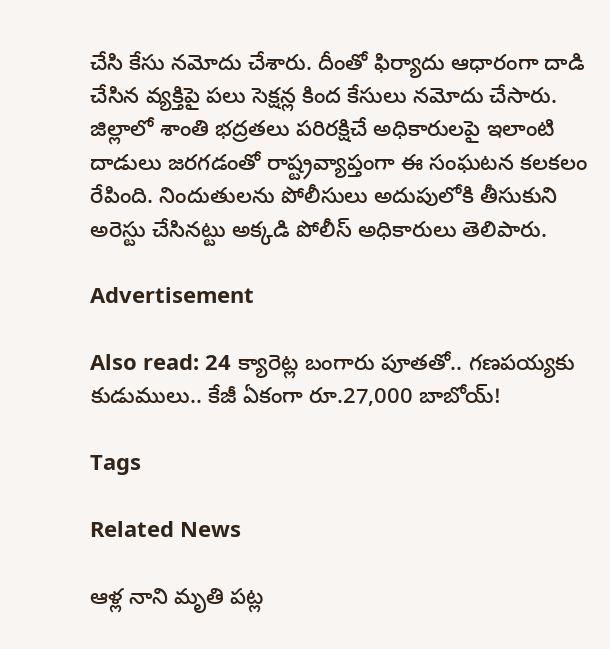చేసి కేసు నమోదు చేశారు. దీంతో ఫిర్యాదు ఆధారంగా దాడి చేసిన వ్యక్తిపై పలు సెక్షన్ల కింద కేసులు నమోదు చేసారు. జిల్లాలో శాంతి భద్రతలు పరిరక్షిచే అధికారులపై ఇలాంటి దాడులు జరగడంతో రాష్ట్రవ్యాప్తంగా ఈ సంఘటన కలకలం రేపింది. నిందుతులను పోలీసులు అదుపులోకి తీసుకుని అరెస్టు చేసినట్టు అక్కడి పోలీస్ అధికారులు తెలిపారు.

Advertisement

Also read: 24 క్యారెట్ల బంగారు పూతతో.. గణపయ్యకు కుడుములు.. కేజీ ఏకంగా రూ.27,000 బాబోయ్!

Tags

Related News

ఆళ్ల నాని మృతి పట్ల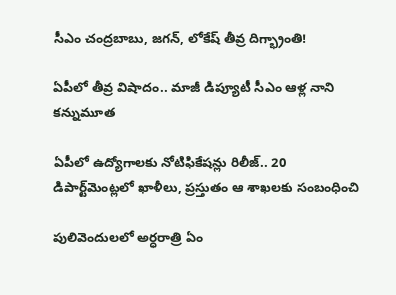సీఎం చంద్రబాబు, జగన్, లోకేష్ తీవ్ర దిగ్భ్రాంతి!

ఏపీలో తీవ్ర విషాదం.. మాజీ డిప్యూటీ సీఎం ఆళ్ల నాని కన్నుమూత

ఏపీలో ఉద్యోగాలకు నోటిఫికేషన్లు రిలీజ్.. 20 డిపార్ట్‌మెంట్లలో ఖాళీలు, ప్రస్తుతం ఆ శాఖలకు సంబంధించి

పులివెందులలో అర్ధరాత్రి ఏం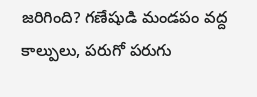జరిగింది? గణేషుడి మండపం వద్ద కాల్పులు, పరుగో పరుగు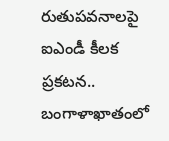రుతుపవనాలపై ఐఎండీ కీలక ప్రకటన.. బంగాళాఖాతంలో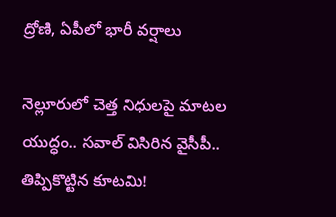ద్రోణి, ఏపీలో భారీ వర్షాలు

నెల్లూరులో చెత్త నిధులపై మాటల యుద్ధం.. సవాల్ విసిరిన వైసీపీ.. తిప్పికొట్టిన కూటమి!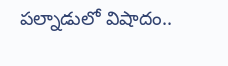పల్నాడులో విషాదం..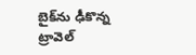బైక్‌ను ఢీకొన్న ట్రావెల్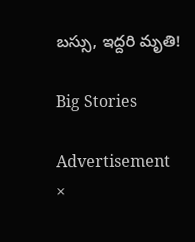బస్సు, ఇద్దరి మృతి!

Big Stories

Advertisement
×